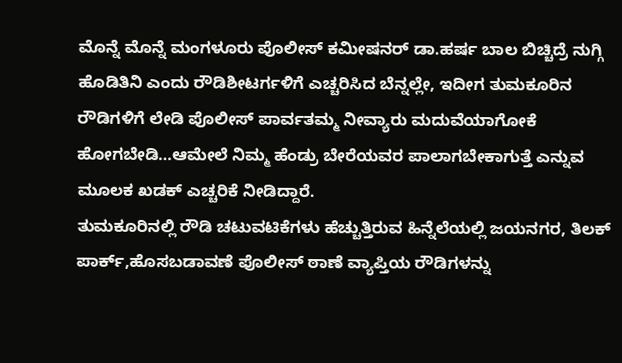ಮೊನ್ನೆ ಮೊನ್ನೆ ಮಂಗಳೂರು ಪೊಲೀಸ್ ಕಮೀಷನರ್ ಡಾ.ಹರ್ಷ ಬಾಲ ಬಿಚ್ಚಿದ್ರೆ ನುಗ್ಗಿ ಹೊಡಿತಿನಿ ಎಂದು ರೌಡಿಶೀಟರ್ಗಳಿಗೆ ಎಚ್ಚರಿಸಿದ ಬೆನ್ನಲ್ಲೇ, ಇದೀಗ ತುಮಕೂರಿನ ರೌಡಿಗಳಿಗೆ ಲೇಡಿ ಪೊಲೀಸ್ ಪಾರ್ವತಮ್ಮ ನೀವ್ಯಾರು ಮದುವೆಯಾಗೋಕೆ ಹೋಗಬೇಡಿ…ಆಮೇಲೆ ನಿಮ್ಮ ಹೆಂಡ್ರು ಬೇರೆಯವರ ಪಾಲಾಗಬೇಕಾಗುತ್ತೆ ಎನ್ನುವ ಮೂಲಕ ಖಡಕ್ ಎಚ್ಚರಿಕೆ ನೀಡಿದ್ದಾರೆ.
ತುಮಕೂರಿನಲ್ಲಿ ರೌಡಿ ಚಟುವಟಿಕೆಗಳು ಹೆಚ್ಚುತ್ತಿರುವ ಹಿನ್ನೆಲೆಯಲ್ಲಿ ಜಯನಗರ, ತಿಲಕ್ ಪಾರ್ಕ್,ಹೊಸಬಡಾವಣೆ ಪೊಲೀಸ್ ಠಾಣೆ ವ್ಯಾಪ್ತಿಯ ರೌಡಿಗಳನ್ನು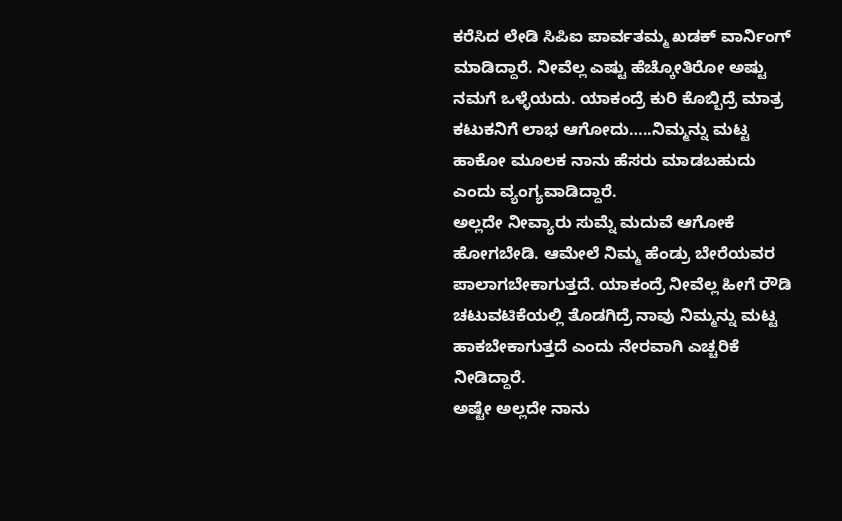ಕರೆಸಿದ ಲೇಡಿ ಸಿಪಿಐ ಪಾರ್ವತಮ್ಮ ಖಡಕ್ ವಾರ್ನಿಂಗ್ ಮಾಡಿದ್ದಾರೆ. ನೀವೆಲ್ಲ ಎಷ್ಟು ಹೆಚ್ಕೋತಿರೋ ಅಷ್ಟು ನಮಗೆ ಒಳ್ಳೆಯದು. ಯಾಕಂದ್ರೆ ಕುರಿ ಕೊಬ್ಬಿದ್ರೆ ಮಾತ್ರ ಕಟುಕನಿಗೆ ಲಾಭ ಆಗೋದು…..ನಿಮ್ಮನ್ನು ಮಟ್ಟ ಹಾಕೋ ಮೂಲಕ ನಾನು ಹೆಸರು ಮಾಡಬಹುದು ಎಂದು ವ್ಯಂಗ್ಯವಾಡಿದ್ದಾರೆ.
ಅಲ್ಲದೇ ನೀವ್ಯಾರು ಸುಮ್ನೆ ಮದುವೆ ಆಗೋಕೆ ಹೋಗಬೇಡಿ. ಆಮೇಲೆ ನಿಮ್ಮ ಹೆಂಡ್ರು ಬೇರೆಯವರ ಪಾಲಾಗಬೇಕಾಗುತ್ತದೆ. ಯಾಕಂದ್ರೆ ನೀವೆಲ್ಲ ಹೀಗೆ ರೌಡಿ ಚಟುವಟಿಕೆಯಲ್ಲಿ ತೊಡಗಿದ್ರೆ ನಾವು ನಿಮ್ಮನ್ನು ಮಟ್ಟ ಹಾಕಬೇಕಾಗುತ್ತದೆ ಎಂದು ನೇರವಾಗಿ ಎಚ್ಚರಿಕೆ ನೀಡಿದ್ದಾರೆ.
ಅಷ್ಟೇ ಅಲ್ಲದೇ ನಾನು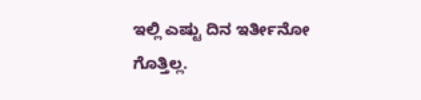ಇಲ್ಲಿ ಎಷ್ಟು ದಿನ ಇರ್ತೀನೋ ಗೊತ್ತಿಲ್ಲ.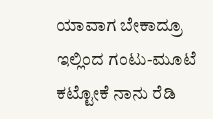ಯಾವಾಗ ಬೇಕಾದ್ರೂ ಇಲ್ಲಿಂದ ಗಂಟು-ಮೂಟೆ ಕಟ್ಟೋಕೆ ನಾನು ರೆಡಿ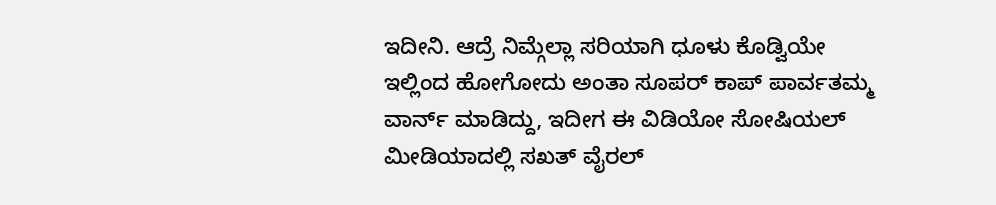ಇದೀನಿ. ಆದ್ರೆ ನಿಮ್ಗೆಲ್ಲಾ ಸರಿಯಾಗಿ ಧೂಳು ಕೊಡ್ವಿಯೇ ಇಲ್ಲಿಂದ ಹೋಗೋದು ಅಂತಾ ಸೂಪರ್ ಕಾಪ್ ಪಾರ್ವತಮ್ಮ ವಾರ್ನ್ ಮಾಡಿದ್ದು, ಇದೀಗ ಈ ವಿಡಿಯೋ ಸೋಷಿಯಲ್ ಮೀಡಿಯಾದಲ್ಲಿ ಸಖತ್ ವೈರಲ್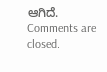ಆಗಿದೆ.
Comments are closed.